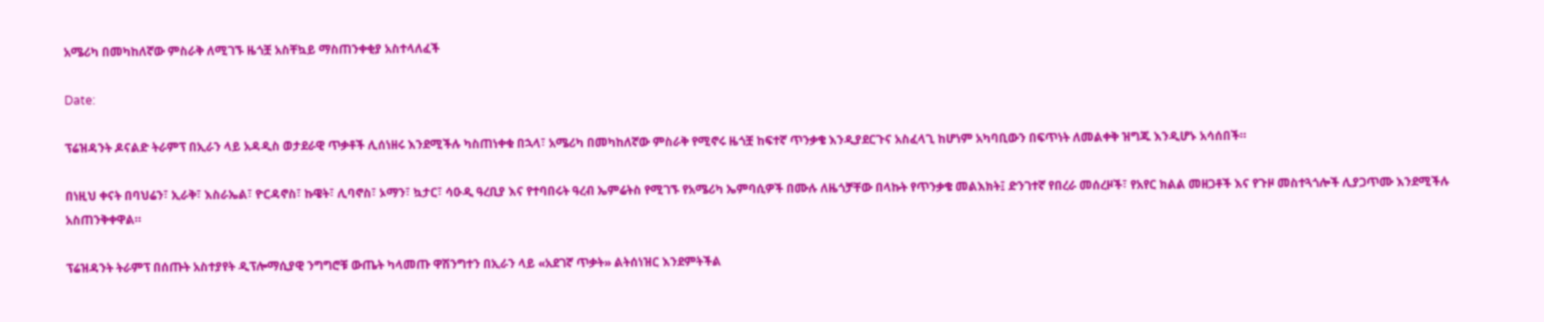አሜሪካ በመካከለኛው ምስራቅ ለሚገኙ ዜጎቿ አስቸኳይ ማስጠንቀቂያ አስተላለፈች

Date:

ፕሬዝዳንት ዶናልድ ትራምፕ በኢራን ላይ አዳዲስ ወታደራዊ ጥቃቶች ሊሰነዘሩ እንደሚችሉ ካስጠነቀቁ በኋላ፣ አሜሪካ በመካከለኛው ምስራቅ የሚኖሩ ዜጎቿ ከፍተኛ ጥንቃቄ እንዲያደርጉና አስፈላጊ ከሆነም አካባቢውን በፍጥነት ለመልቀቅ ዝግጁ እንዲሆኑ አሳሰበች።

በነዚህ ቀናት በባህሬን፣ ኢራቅ፣ እስራኤል፣ ዮርዳኖስ፣ ኩዌት፣ ሊባኖስ፣ ኦማን፣ ኳታር፣ ሳዑዲ ዓረቢያ እና የተባበሩት ዓረብ ኤምሬትስ የሚገኙ የአሜሪካ ኤምባሲዎች በሙሉ ለዜጎቻቸው በላኩት የጥንቃቄ መልእክት፤ ድንገተኛ የበረራ መሰረዞች፣ የአየር ክልል መዘጋቶች እና የጉዞ መስተጓጎሎች ሊያጋጥሙ እንደሚችሉ አስጠንቅቀዋል።

ፕሬዝዳንት ትራምፕ በሰጡት አስተያየት ዲፕሎማሲያዊ ንግግሮቹ ውጤት ካላመጡ ዋሽንግተን በኢራን ላይ «አደገኛ ጥቃት» ልትሰነዝር እንደምትችል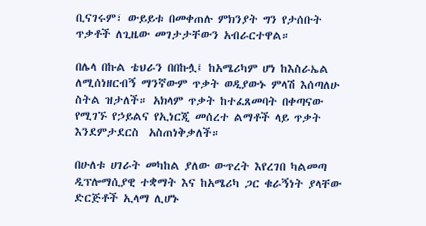ቢናገሩም፣ ውይይቱ በመቀጠሉ ምክንያት ግን የታሰቡት ጥቃቶች ለጊዜው መገታታቸውን አብራርተዋል።

በሌላ በኩል ቴህራን በበኩሏ፤ ከአሜሪካም ሆነ ከእስራኤል ለሚሰነዘርብኝ ማንኛውም ጥቃት ወዲያውኑ ምላሽ እሰጣለሁ ስትል ዝታለች። አክላም ጥቃት ከተፈጸመባት በቀጣናው የሚገኙ የኃይልና የኢነርጂ መሰረተ ልማቶች ላይ ጥቃት እንደምታደርስ  አስጠነቅቃለች።

በሁለቱ ሀገራት መካከል ያለው ውጥረት እየረገበ ካልመጣ ዲፕሎማሲያዊ ተቋማት እና ከአሜሪካ ጋር ቁራኝነት ያላቸው ድርጅቶች ኢላማ ሊሆኑ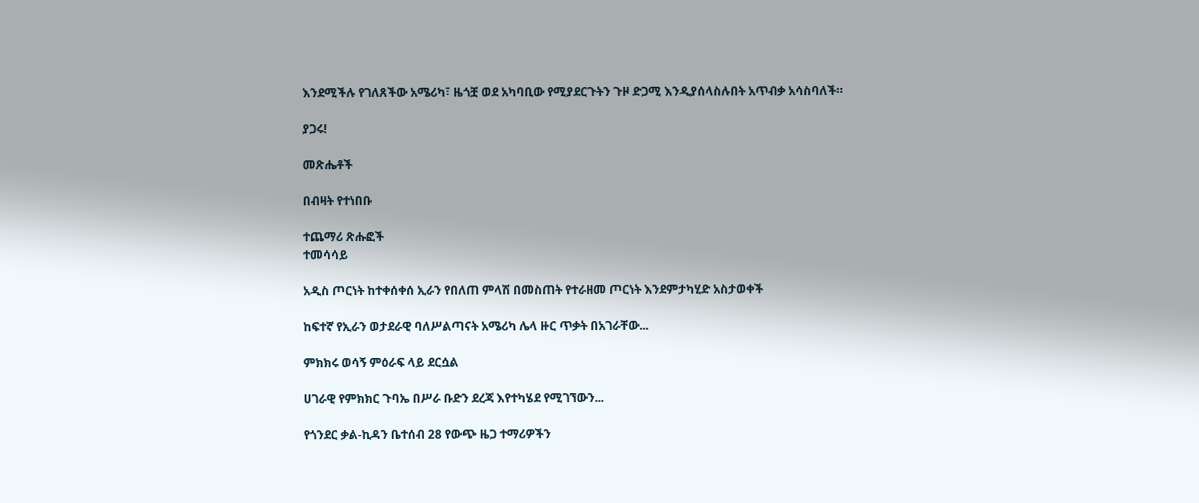እንደሚችሉ የገለጸችው አሜሪካ፣ ዜጎቿ ወደ አካባቢው የሚያደርጉትን ጉዞ ድጋሚ እንዲያሰላስሉበት አጥብቃ አሳስባለች።

ያጋሩ!

መጽሔቶች

በብዛት የተነበቡ

ተጨማሪ ጽሑፎች
ተመሳሳይ

አዲስ ጦርነት ከተቀሰቀሰ ኢራን የበለጠ ምላሽ በመስጠት የተራዘመ ጦርነት እንደምታካሂድ አስታወቀች

ከፍተኛ የኢራን ወታደራዊ ባለሥልጣናት አሜሪካ ሌላ ዙር ጥቃት በአገራቸው...

ምክክሩ ወሳኝ ምዕራፍ ላይ ደርሷል

ሀገራዊ የምክክር ጉባኤ በሥራ ቡድን ደረጃ እየተካሄደ የሚገኘውን...

የጎንደር ቃል-ኪዳን ቤተሰብ 28 የውጭ ዜጋ ተማሪዎችን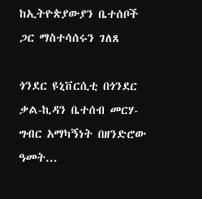ከኢትዮጵያውያን ቤተሰቦች ጋር ማስተሳሰሩን ገለጸ

ጎንደር ዩኒቨርሲቲ በጎንደር ቃል-ኪዳን ቤተሰብ መርሃ-ግብር አማካኝነት በዘንድሮው ዓመት...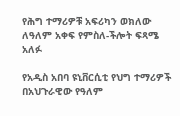የሕግ ተማሪዎቹ አፍሪካን ወክለው ለዓለም አቀፍ የምስለ-ችሎት ፍጻሜ አለፉ

የአዲስ አበባ ዩኒቨርሲቲ የህግ ተማሪዎች በአህጉራዊው የዓለም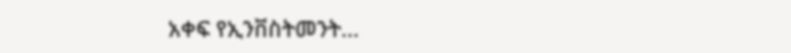አቀፍ የኢንቨስትመንት...